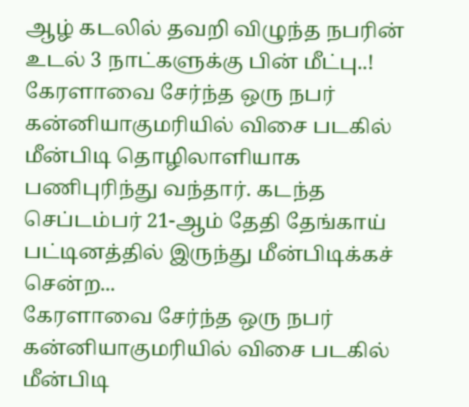ஆழ் கடலில் தவறி விழுந்த நபரின் உடல் 3 நாட்களுக்கு பின் மீட்பு..!
கேரளாவை சேர்ந்த ஒரு நபர் கன்னியாகுமரியில் விசை படகில் மீன்பிடி தொழிலாளியாக பணிபுரிந்து வந்தார். கடந்த செப்டம்பர் 21-ஆம் தேதி தேங்காய் பட்டினத்தில் இருந்து மீன்பிடிக்கச் சென்ற...
கேரளாவை சேர்ந்த ஒரு நபர் கன்னியாகுமரியில் விசை படகில் மீன்பிடி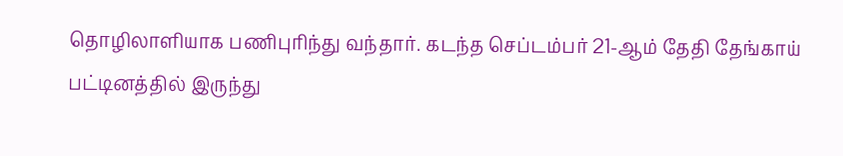தொழிலாளியாக பணிபுரிந்து வந்தார். கடந்த செப்டம்பர் 21-ஆம் தேதி தேங்காய் பட்டினத்தில் இருந்து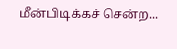மீன்பிடிக்கச் சென்ற...